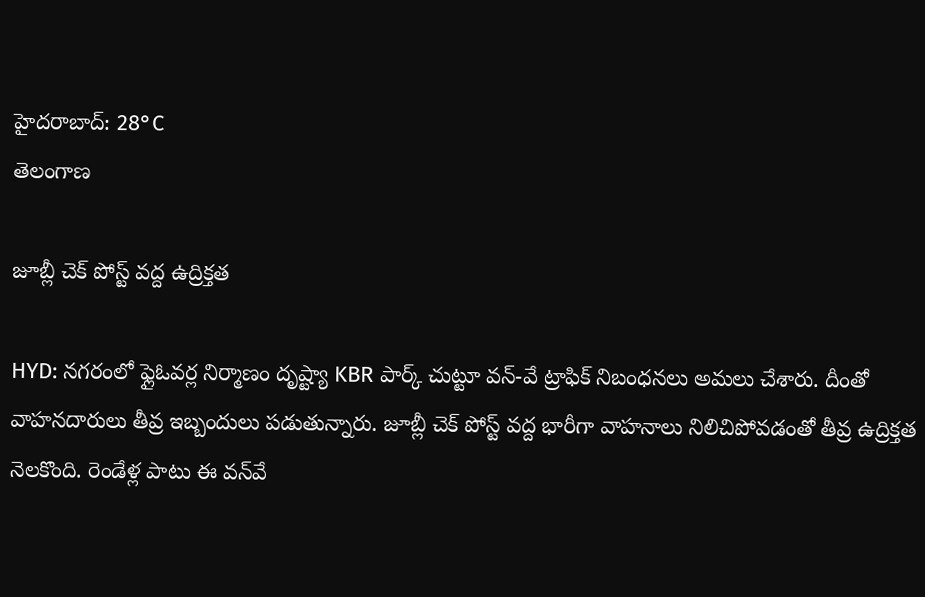హైదరాబాద్: 28°C
తెలంగాణ

జూబ్లీ చెక్ పోస్ట్ వద్ద ఉద్రిక్తత

HYD: నగరంలో ఫ్లైఓవర్ల నిర్మాణం దృష్ట్యా KBR పార్క్ చుట్టూ వన్-వే ట్రాఫిక్ నిబంధనలు అమలు చేశారు. దీంతో వాహనదారులు తీవ్ర ఇబ్బందులు పడుతున్నారు. జూబ్లీ చెక్ పోస్ట్ వద్ద భారీగా వాహనాలు నిలిచిపోవడంతో తీవ్ర ఉద్రిక్తత నెలకొంది. రెండేళ్ల పాటు ఈ వన్‌వే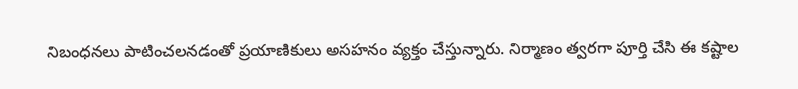నిబంధనలు పాటించలనడంతో ప్రయాణికులు అసహనం వ్యక్తం చేస్తున్నారు. నిర్మాణం త్వరగా పూర్తి చేసి ఈ కష్టాల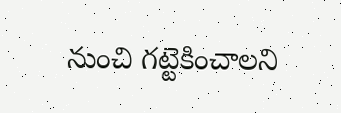నుంచి గట్టెకించాలని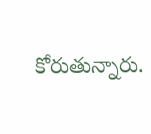కోరుతున్నారు.